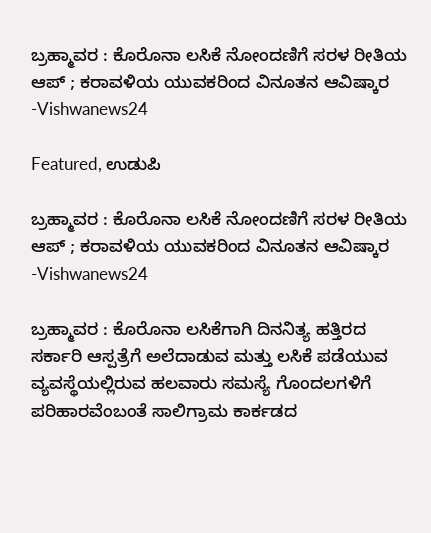ಬ್ರಹ್ಮಾವರ : ಕೊರೊನಾ ಲಸಿಕೆ ನೋಂದಣಿಗೆ ಸರಳ ರೀತಿಯ ಆಪ್‍ ; ಕರಾವಳಿಯ ಯುವಕರಿಂದ ವಿನೂತನ ಆವಿಷ್ಕಾರ -Vishwanews24

Featured, ಉಡುಪಿ

ಬ್ರಹ್ಮಾವರ : ಕೊರೊನಾ ಲಸಿಕೆ ನೋಂದಣಿಗೆ ಸರಳ ರೀತಿಯ ಆಪ್‍ ; ಕರಾವಳಿಯ ಯುವಕರಿಂದ ವಿನೂತನ ಆವಿಷ್ಕಾರ -Vishwanews24

ಬ್ರಹ್ಮಾವರ : ಕೊರೊನಾ ಲಸಿಕೆಗಾಗಿ ದಿನನಿತ್ಯ ಹತ್ತಿರದ ಸರ್ಕಾರಿ ಆಸ್ಪತ್ರೆಗೆ ಅಲೆದಾಡುವ ಮತ್ತು ಲಸಿಕೆ ಪಡೆಯುವ ವ್ಯವಸ್ಥೆಯಲ್ಲಿರುವ ಹಲವಾರು ಸಮಸ್ಯೆ ಗೊಂದಲಗಳಿಗೆ ಪರಿಹಾರವೆಂಬಂತೆ ಸಾಲಿಗ್ರಾಮ ಕಾರ್ಕಡದ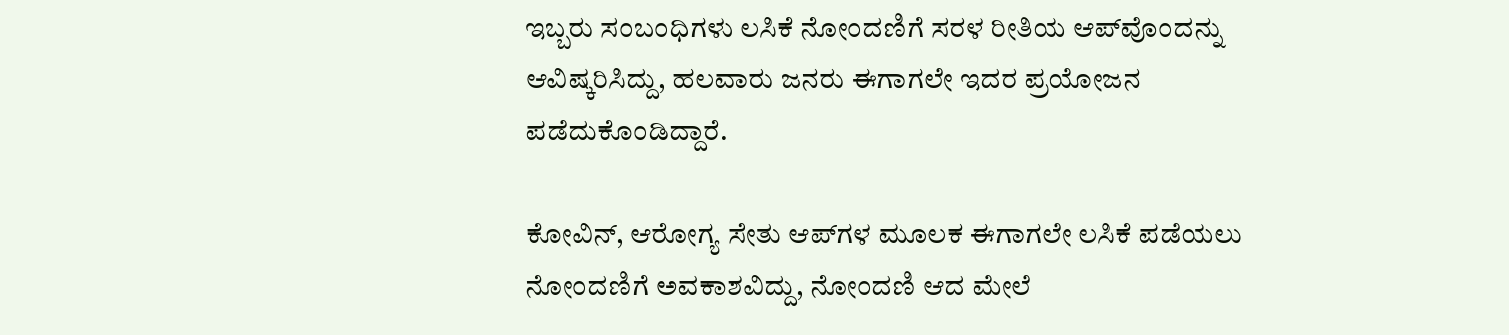ಇಬ್ಬರು ಸಂಬಂಧಿಗಳು ಲಸಿಕೆ ನೋಂದಣಿಗೆ ಸರಳ ರೀತಿಯ ಆಪ್‍ವೊಂದನ್ನು ಆವಿಷ್ಕರಿಸಿದ್ದು, ಹಲವಾರು ಜನರು ಈಗಾಗಲೇ ಇದರ ಪ್ರಯೋಜನ ಪಡೆದುಕೊಂಡಿದ್ದಾರೆ.

ಕೋವಿನ್, ಆರೋಗ್ಯ ಸೇತು ಆಪ್‍ಗಳ ಮೂಲಕ ಈಗಾಗಲೇ ಲಸಿಕೆ ಪಡೆಯಲು ನೋಂದಣಿಗೆ ಅವಕಾಶವಿದ್ದು, ನೋಂದಣಿ ಆದ ಮೇಲೆ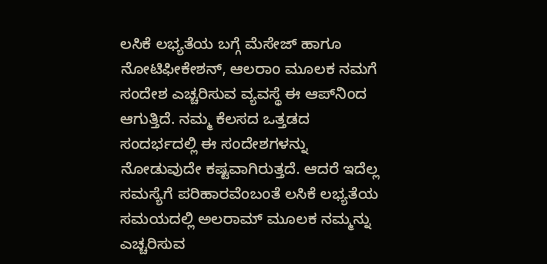ಲಸಿಕೆ ಲಭ್ಯತೆಯ ಬಗ್ಗೆ ಮೆಸೇಜ್ ಹಾಗೂ ನೋಟಿಫೀಕೇಶನ್, ಆಲರಾಂ ಮೂಲಕ ನಮಗೆ ಸಂದೇಶ ಎಚ್ಚರಿಸುವ ವ್ಯವಸ್ಥೆ ಈ ಆಪ್‍ನಿಂದ ಆಗುತ್ತಿದೆ. ನಮ್ಮ ಕೆಲಸದ ಒತ್ತಡದ ಸಂದರ್ಭದಲ್ಲಿ ಈ ಸಂದೇಶಗಳನ್ನು ನೋಡುವುದೇ ಕಷ್ಟವಾಗಿರುತ್ತದೆ. ಆದರೆ ಇದೆಲ್ಲ ಸಮಸ್ಯೆಗೆ ಪರಿಹಾರವೆಂಬಂತೆ ಲಸಿಕೆ ಲಭ್ಯತೆಯ ಸಮಯದಲ್ಲಿ ಅಲರಾಮ್ ಮೂಲಕ ನಮ್ಮನ್ನು ಎಚ್ಚರಿಸುವ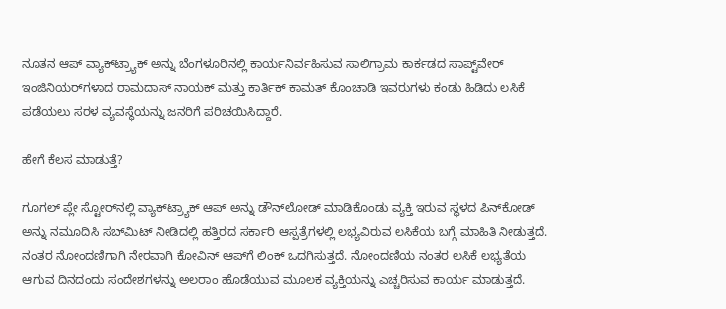ನೂತನ ಆಪ್ ವ್ಯಾಕ್‍ಟ್ರ್ಯಾಕ್‍ ಅನ್ನು ಬೆಂಗಳೂರಿನಲ್ಲಿ ಕಾರ್ಯನಿರ್ವಹಿಸುವ ಸಾಲಿಗ್ರಾಮ ಕಾರ್ಕಡದ ಸಾಪ್ಟ್‌ವೇರ್ ಇಂಜಿನಿಯರ್‌‌ಗಳಾದ ರಾಮದಾಸ್ ನಾಯಕ್ ಮತ್ತು ಕಾರ್ತಿಕ್ ಕಾಮತ್ ಕೊಂಚಾಡಿ ಇವರುಗಳು ಕಂಡು ಹಿಡಿದು ಲಸಿಕೆ ಪಡೆಯಲು ಸರಳ ವ್ಯವಸ್ಥೆಯನ್ನು ಜನರಿಗೆ ಪರಿಚಯಿಸಿದ್ದಾರೆ.

ಹೇಗೆ ಕೆಲಸ ಮಾಡುತ್ತೆ?

ಗೂಗಲ್ ಪ್ಲೇ ಸ್ಟೋರ್‌‌ನಲ್ಲಿ ವ್ಯಾಕ್‍ಟ್ರ್ಯಾಕ್ ಆಪ್‍ ಅನ್ನು ಡೌನ್‍ಲೋಡ್ ಮಾಡಿಕೊಂಡು ವ್ಯಕ್ತಿ ಇರುವ ಸ್ಥಳದ ಪಿನ್‍ಕೋಡ್‍ ಅನ್ನು ನಮೂದಿಸಿ ಸಬ್‍ಮಿಟ್ ನೀಡಿದಲ್ಲಿ ಹತ್ತಿರದ ಸರ್ಕಾರಿ ಆಸ್ಪತ್ರೆಗಳಲ್ಲಿ ಲಭ್ಯವಿರುವ ಲಸಿಕೆಯ ಬಗ್ಗೆ ಮಾಹಿತಿ ನೀಡುತ್ತದೆ. ನಂತರ ನೋಂದಣಿಗಾಗಿ ನೇರವಾಗಿ ಕೋವಿನ್ ಆಪ್‍ಗೆ ಲಿಂಕ್ ಒದಗಿಸುತ್ತದೆ. ನೋಂದಣಿಯ ನಂತರ ಲಸಿಕೆ ಲಭ್ಯತೆಯ ಆಗುವ ದಿನದಂದು ಸಂದೇಶಗಳನ್ನು ಅಲರಾಂ ಹೊಡೆಯುವ ಮೂಲಕ ವ್ಯಕ್ತಿಯನ್ನು ಎಚ್ಚರಿಸುವ ಕಾರ್ಯ ಮಾಡುತ್ತದೆ.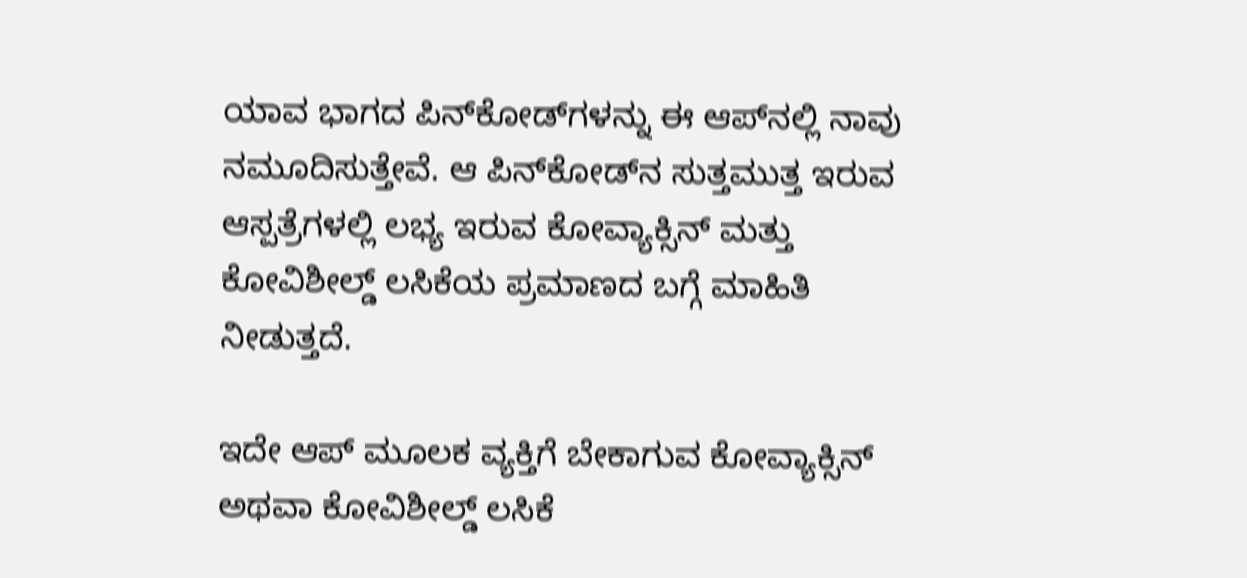ಯಾವ ಭಾಗದ ಪಿನ್‍ಕೋಡ್‍ಗಳನ್ನು ಈ ಆಪ್‍ನಲ್ಲಿ ನಾವು ನಮೂದಿಸುತ್ತೇವೆ. ಆ ಪಿನ್‍ಕೋಡ್‍ನ ಸುತ್ತಮುತ್ತ ಇರುವ ಆಸ್ಪತ್ರೆಗಳಲ್ಲಿ ಲಭ್ಯ ಇರುವ ಕೋವ್ಯಾಕ್ಸಿನ್ ಮತ್ತು ಕೋವಿಶೀಲ್ಡ್ ಲಸಿಕೆಯ ಪ್ರಮಾಣದ ಬಗ್ಗೆ ಮಾಹಿತಿ ನೀಡುತ್ತದೆ.

ಇದೇ ಆಪ್ ಮೂಲಕ ವ್ಯಕ್ತಿಗೆ ಬೇಕಾಗುವ ಕೋವ್ಯಾಕ್ಸಿನ್ ಅಥವಾ ಕೋವಿಶೀಲ್ಡ್ ಲಸಿಕೆ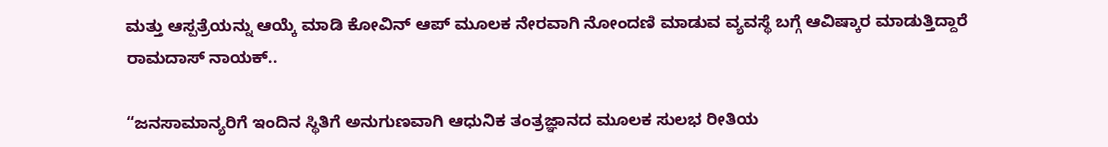ಮತ್ತು ಆಸ್ಪತ್ರೆಯನ್ನು ಆಯ್ಕೆ ಮಾಡಿ ಕೋವಿನ್ ಆಪ್ ಮೂಲಕ ನೇರವಾಗಿ ನೋಂದಣಿ ಮಾಡುವ ವ್ಯವಸ್ಥೆ ಬಗ್ಗೆ ಆವಿಷ್ಕಾರ ಮಾಡುತ್ತಿದ್ದಾರೆ ರಾಮದಾಸ್ ನಾಯಕ್..

“ಜನಸಾಮಾನ್ಯರಿಗೆ ಇಂದಿನ ಸ್ಥಿತಿಗೆ ಅನುಗುಣವಾಗಿ ಆಧುನಿಕ ತಂತ್ರಜ್ಞಾನದ ಮೂಲಕ ಸುಲಭ ರೀತಿಯ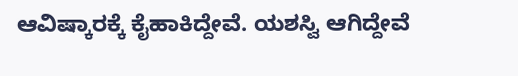ಆವಿಷ್ಕಾರಕ್ಕೆ ಕೈಹಾಕಿದ್ದೇವೆ. ಯಶಸ್ವಿ ಆಗಿದ್ದೇವೆ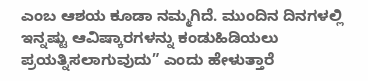ಎಂಬ ಆಶಯ ಕೂಡಾ ನಮ್ಮಗಿದೆ. ಮುಂದಿನ ದಿನಗಳಲ್ಲಿ ಇನ್ನಷ್ಟು ಆವಿಷ್ಕಾರಗಳನ್ನು ಕಂಡುಹಿಡಿಯಲು ಪ್ರಯತ್ನಿಸಲಾಗುವುದು” ಎಂದು ಹೇಳುತ್ತಾರೆ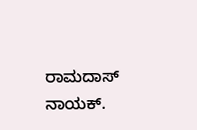ರಾಮದಾಸ್ ನಾಯಕ್.